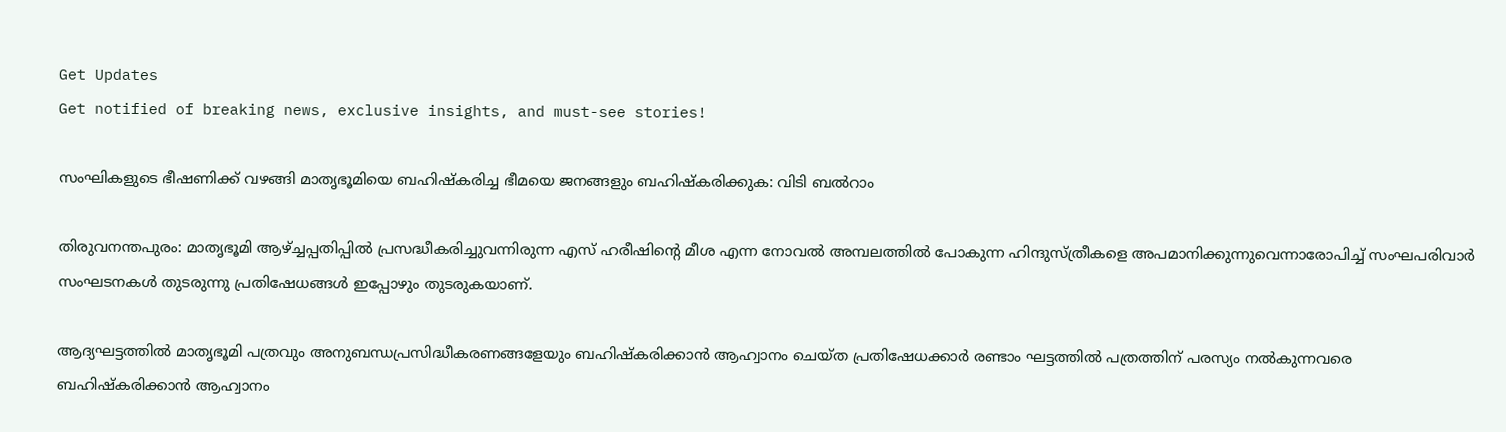Get Updates
Get notified of breaking news, exclusive insights, and must-see stories!

സംഘികളുടെ ഭീഷണിക്ക് വഴങ്ങി മാതൃഭൂമിയെ ബഹിഷ്‌കരിച്ച ഭീമയെ ജനങ്ങളും ബഹിഷ്‌കരിക്കുക: വിടി ബല്‍റാം

തിരുവനന്തപുരം: മാതൃഭൂമി ആഴ്ച്ചപ്പതിപ്പില്‍ പ്രസദ്ധീകരിച്ചുവന്നിരുന്ന എസ് ഹരീഷിന്റെ മീശ എന്ന നോവല്‍ അമ്പലത്തില്‍ പോകുന്ന ഹിന്ദുസ്ത്രീകളെ അപമാനിക്കുന്നുവെന്നാരോപിച്ച് സംഘപരിവാര്‍ സംഘടനകള്‍ തുടരുന്നു പ്രതിഷേധങ്ങള്‍ ഇപ്പോഴും തുടരുകയാണ്.

ആദ്യഘട്ടത്തില്‍ മാതൃഭൂമി പത്രവും അനുബന്ധപ്രസിദ്ധീകരണങ്ങളേയും ബഹിഷ്‌കരിക്കാന്‍ ആഹ്വാനം ചെയ്ത പ്രതിഷേധക്കാര്‍ രണ്ടാം ഘട്ടത്തില്‍ പത്രത്തിന് പരസ്യം നല്‍കുന്നവരെ ബഹിഷ്‌കരിക്കാന്‍ ആഹ്വാനം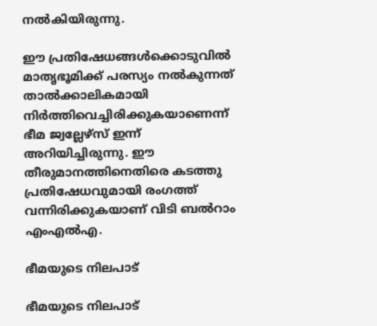നല്‍കിയിരുന്നു.

ഈ പ്രതിഷേധങ്ങള്‍ക്കൊടുവില്‍ മാതൃഭൂമിക്ക് പരസ്യം നല്‍കുന്നത് താല്‍ക്കാലികമായി നിര്‍ത്തിവെച്ചിരിക്കുകയാണെന്ന് ഭീമ ജ്വല്ലേഴ്‌സ് ഇന്ന് അറിയിച്ചിരുന്നു. ഈ തീരുമാനത്തിനെതിരെ കടത്തു പ്രതിഷേധവുമായി രംഗത്ത് വന്നിരിക്കുകയാണ് വിടി ബല്‍റാം എംഎല്‍എ.

ഭീമയുടെ നിലപാട്

ഭീമയുടെ നിലപാട്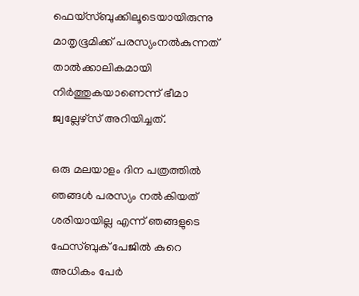ഫെയ്‌സ്ബുക്കിലൂടെയായിരുന്നു മാതൃഭൂമിക്ക് പരസ്യംനല്‍കുന്നത് താല്‍ക്കാലികമായി നിര്‍ത്തുകയാണെന്ന് ഭീമാ ജ്വല്ലേഴ്‌സ് അറിയിച്ചത്.

ഒരു മലയാളം ദിന പത്രത്തില്‍ ഞങ്ങള്‍ പരസ്യം നല്‍കിയത് ശരിയായില്ല എന്ന് ഞങ്ങളുടെ ഫേസ്ബുക് പേജില്‍ കുറെ അധികം പേര്‍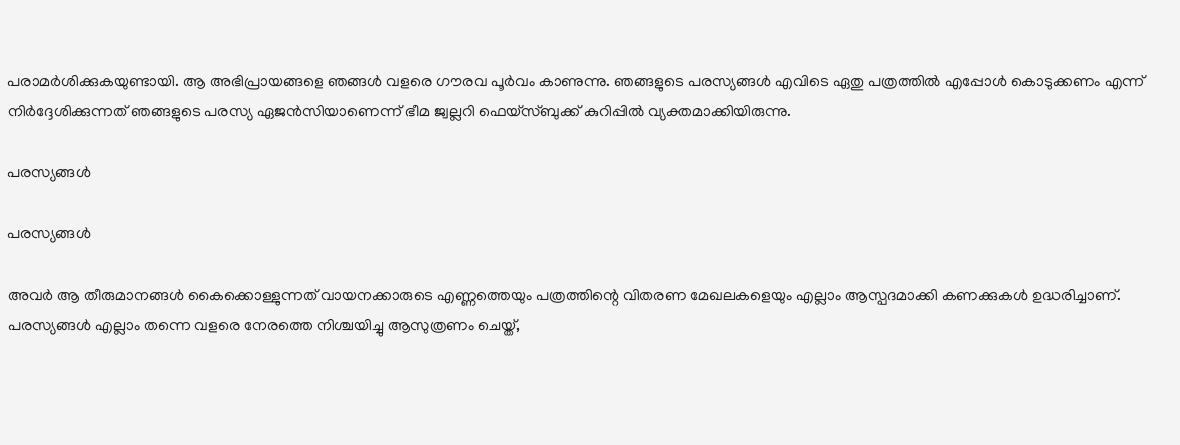പരാമര്‍ശിക്കുകയുണ്ടായി. ആ അഭിപ്രായങ്ങളെ ഞങ്ങള്‍ വളരെ ഗൗരവ പൂര്‍വം കാണുന്നു. ഞങ്ങളുടെ പരസ്യങ്ങള്‍ എവിടെ ഏതു പത്രത്തില്‍ എപ്പോള്‍ കൊടുക്കണം എന്ന് നിര്‍ദ്ദേശിക്കുന്നത് ഞങ്ങളുടെ പരസ്യ ഏജന്‍സിയാണെന്ന് ഭീമ ജ്വല്ലറി ഫെയ്‌സ്ബുക്ക് കുറിപ്പില്‍ വ്യക്തമാക്കിയിരുന്നു.

പരസ്യങ്ങള്‍

പരസ്യങ്ങള്‍

അവര്‍ ആ തീരുമാനങ്ങള്‍ കൈക്കൊള്ളുന്നത് വായനക്കാരുടെ എണ്ണത്തെയും പത്രത്തിന്റെ വിതരണ മേഖലകളെയും എല്ലാം ആസ്പദമാക്കി കണക്കുകള്‍ ഉദ്ധരിച്ചാണ്. പരസ്യങ്ങള്‍ എല്ലാം തന്നെ വളരെ നേരത്തെ നിശ്ചയിച്ചു ആസുത്രണം ചെയ്ത്,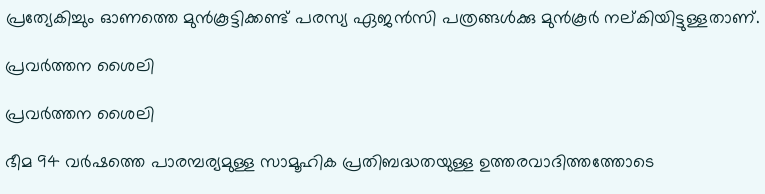പ്രത്യേകിച്ചും ഓണത്തെ മുന്‍കൂട്ടിക്കണ്ട് പരസ്യ ഏജന്‍സി പത്രങ്ങള്‍ക്കു മുന്‍കൂര്‍ നല്കിയിട്ടുള്ളതാണ്.

പ്രവര്‍ത്തന ശൈലി

പ്രവര്‍ത്തന ശൈലി

ഭീമ 94 വര്‍ഷത്തെ പാരമ്പര്യമുള്ള സാമൂഹിക പ്രതിബദ്ധതയുള്ള ഉത്തരവാദിത്തത്തോടെ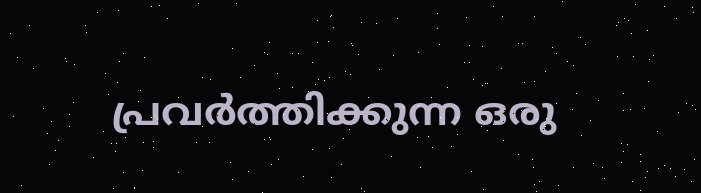പ്രവര്‍ത്തിക്കുന്ന ഒരു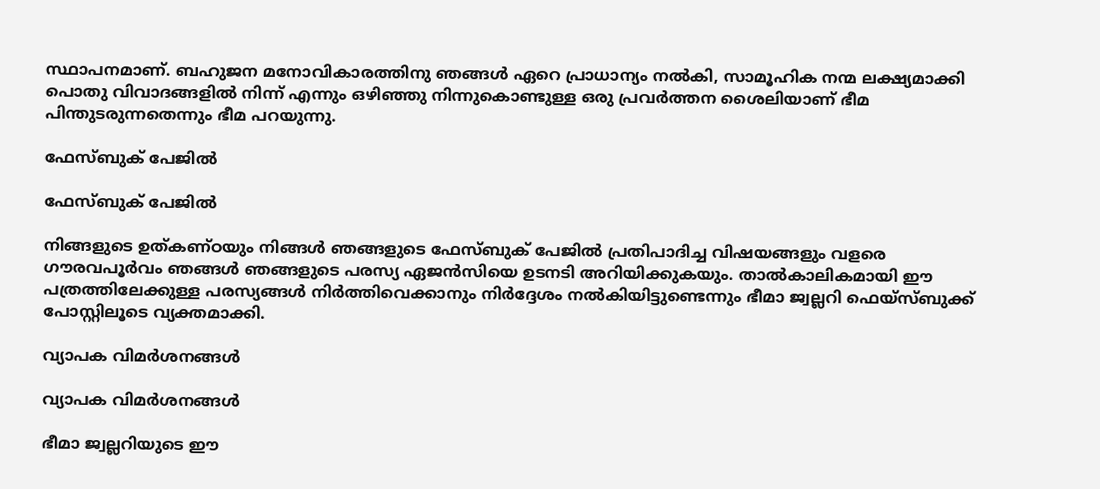സ്ഥാപനമാണ്. ബഹുജന മനോവികാരത്തിനു ഞങ്ങള്‍ ഏറെ പ്രാധാന്യം നല്‍കി, സാമൂഹിക നന്മ ലക്ഷ്യമാക്കി പൊതു വിവാദങ്ങളില്‍ നിന്ന് എന്നും ഒഴിഞ്ഞു നിന്നുകൊണ്ടുള്ള ഒരു പ്രവര്‍ത്തന ശൈലിയാണ് ഭീമ പിന്തുടരുന്നതെന്നും ഭീമ പറയുന്നു.

ഫേസ്ബുക് പേജില്‍

ഫേസ്ബുക് പേജില്‍

നിങ്ങളുടെ ഉത്കണ്ഠയും നിങ്ങള്‍ ഞങ്ങളുടെ ഫേസ്ബുക് പേജില്‍ പ്രതിപാദിച്ച വിഷയങ്ങളും വളരെ ഗൗരവപൂര്‍വം ഞങ്ങള്‍ ഞങ്ങളുടെ പരസ്യ ഏജന്‍സിയെ ഉടനടി അറിയിക്കുകയും. താല്‍കാലികമായി ഈ പത്രത്തിലേക്കുള്ള പരസ്യങ്ങള്‍ നിര്‍ത്തിവെക്കാനും നിര്‍ദ്ദേശം നല്‍കിയിട്ടുണ്ടെന്നും ഭീമാ ജ്വല്ലറി ഫെയ്‌സ്ബുക്ക് പോസ്റ്റിലൂടെ വ്യക്തമാക്കി.

വ്യാപക വിമര്‍ശനങ്ങള്‍

വ്യാപക വിമര്‍ശനങ്ങള്‍

ഭീമാ ജ്വല്ലറിയുടെ ഈ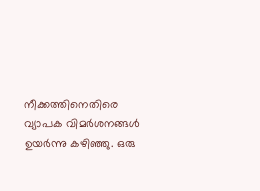നീക്കത്തിനെതിരെ വ്യാപക വിമര്‍ശനങ്ങള്‍ ഉയര്‍ന്നു കഴിഞ്ഞു. ഒരു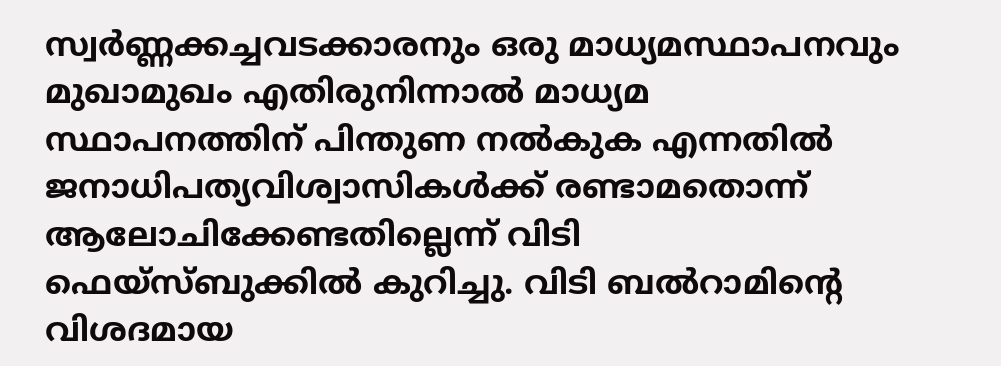സ്വര്‍ണ്ണക്കച്ചവടക്കാരനും ഒരു മാധ്യമസ്ഥാപനവും മുഖാമുഖം എതിരുനിന്നാല്‍ മാധ്യമ സ്ഥാപനത്തിന് പിന്തുണ നല്‍കുക എന്നതില്‍ ജനാധിപത്യവിശ്വാസികള്‍ക്ക് രണ്ടാമതൊന്ന് ആലോചിക്കേണ്ടതില്ലെന്ന് വിടി ഫെയ്‌സ്ബുക്കില്‍ കുറിച്ചു. വിടി ബല്‍റാമിന്റെ വിശദമായ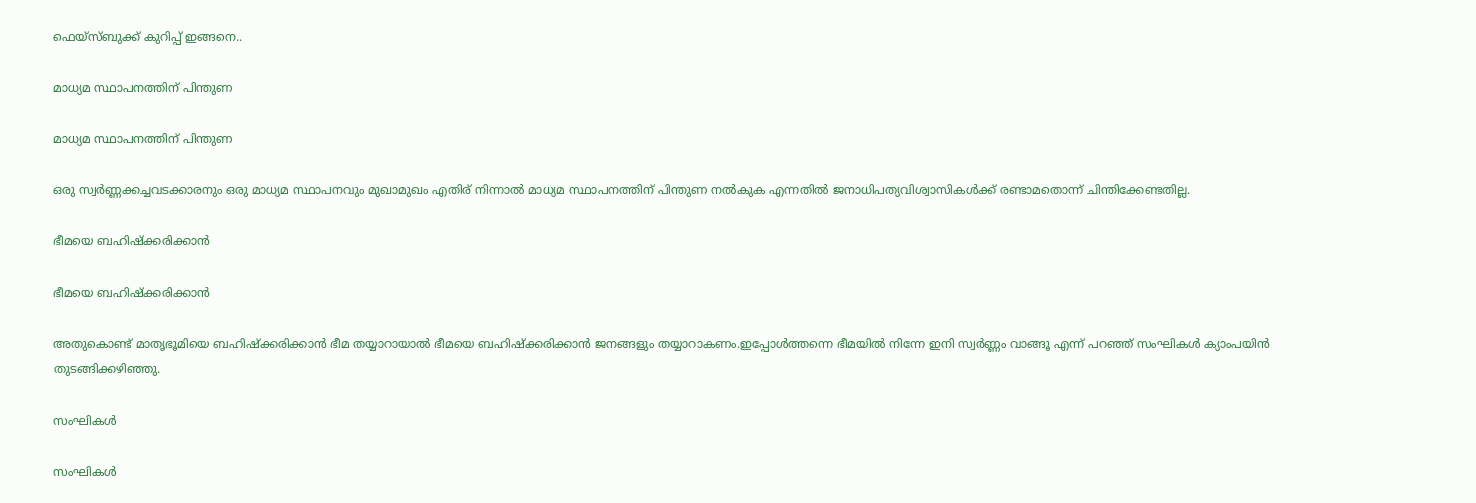ഫെയ്‌സ്ബുക്ക് കുറിപ്പ് ഇങ്ങനെ..

മാധ്യമ സ്ഥാപനത്തിന് പിന്തുണ

മാധ്യമ സ്ഥാപനത്തിന് പിന്തുണ

ഒരു സ്വര്‍ണ്ണക്കച്ചവടക്കാരനും ഒരു മാധ്യമ സ്ഥാപനവും മുഖാമുഖം എതിര് നിന്നാല്‍ മാധ്യമ സ്ഥാപനത്തിന് പിന്തുണ നല്‍കുക എന്നതില്‍ ജനാധിപത്യവിശ്വാസികള്‍ക്ക് രണ്ടാമതൊന്ന് ചിന്തിക്കേണ്ടതില്ല.

ഭീമയെ ബഹിഷ്‌ക്കരിക്കാന്‍

ഭീമയെ ബഹിഷ്‌ക്കരിക്കാന്‍

അതുകൊണ്ട് മാതൃഭൂമിയെ ബഹിഷ്‌ക്കരിക്കാന്‍ ഭീമ തയ്യാറായാല്‍ ഭീമയെ ബഹിഷ്‌ക്കരിക്കാന്‍ ജനങ്ങളും തയ്യാറാകണം.ഇപ്പോള്‍ത്തന്നെ ഭീമയില്‍ നിന്നേ ഇനി സ്വര്‍ണ്ണം വാങ്ങൂ എന്ന് പറഞ്ഞ് സംഘികള്‍ ക്യാംപയിന്‍ തുടങ്ങിക്കഴിഞ്ഞു.

സംഘികള്‍

സംഘികള്‍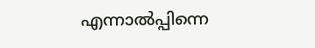എന്നാല്‍പ്പിന്നെ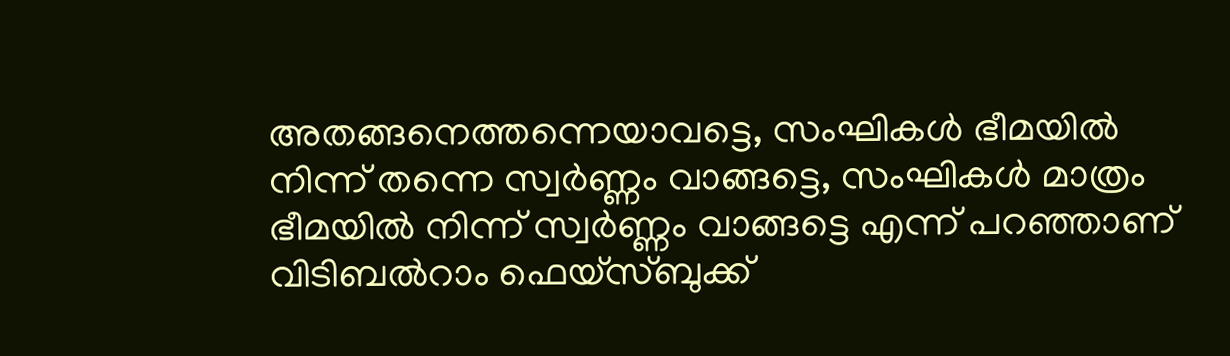അതങ്ങനെത്തന്നെയാവട്ടെ, സംഘികള്‍ ഭീമയില്‍ നിന്ന് തന്നെ സ്വര്‍ണ്ണം വാങ്ങട്ടെ, സംഘികള്‍ മാത്രം ഭീമയില്‍ നിന്ന് സ്വര്‍ണ്ണം വാങ്ങട്ടെ എന്ന് പറഞ്ഞാണ് വിടിബല്‍റാം ഫെയ്‌സ്ബുക്ക്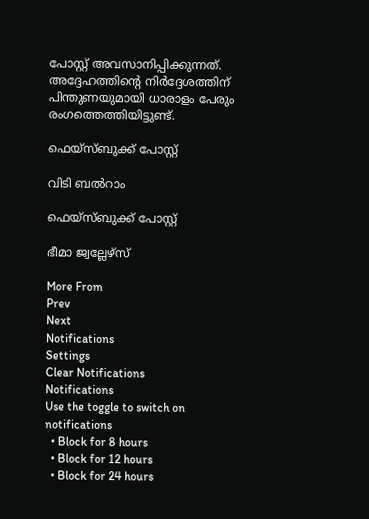പോസ്റ്റ് അവസാനിപ്പിക്കുന്നത്. അദ്ദേഹത്തിന്റെ നിര്‍ദ്ദേശത്തിന് പിന്തുണയുമായി ധാരാളം പേരും രംഗത്തെത്തിയിട്ടുണ്ട്.

ഫെയ്സ്ബുക്ക് പോസ്റ്റ്

വിടി ബല്‍റാം

ഫെയ്സ്ബുക്ക് പോസ്റ്റ്

ഭീമാ ജ്വല്ലേഴ്സ്

More From
Prev
Next
Notifications
Settings
Clear Notifications
Notifications
Use the toggle to switch on notifications
  • Block for 8 hours
  • Block for 12 hours
  • Block for 24 hours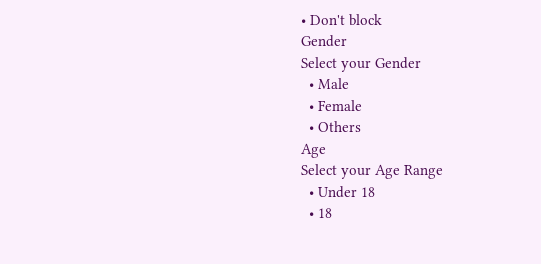• Don't block
Gender
Select your Gender
  • Male
  • Female
  • Others
Age
Select your Age Range
  • Under 18
  • 18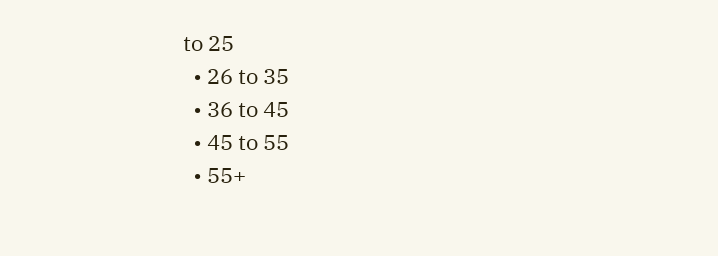to 25
  • 26 to 35
  • 36 to 45
  • 45 to 55
  • 55+